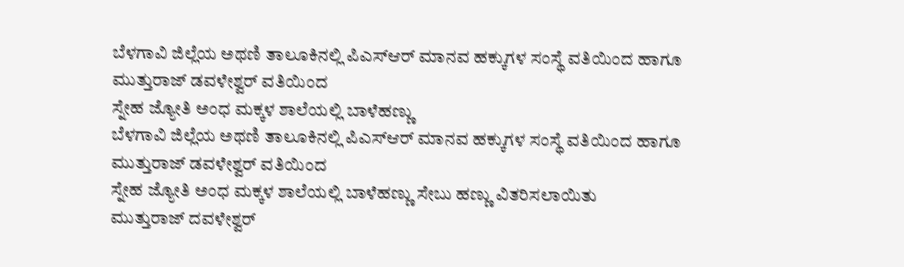ಬೆಳಗಾವಿ ಜಿಲ್ಲೆಯ ಅಥಣಿ ತಾಲೂಕಿನಲ್ಲಿ ಪಿಎಸ್ಆರ್ ಮಾನವ ಹಕ್ಕುಗಳ ಸಂಸ್ಥೆ ವತಿಯಿಂದ ಹಾಗೂ ಮುತ್ತುರಾಜ್ ಡವಳೇಶ್ವರ್ ವತಿಯಿಂದ
ಸ್ನೇಹ ಜ್ಯೋತಿ ಅಂಧ ಮಕ್ಕಳ ಶಾಲೆಯಲ್ಲಿ ಬಾಳೆಹಣ್ಣು
ಬೆಳಗಾವಿ ಜಿಲ್ಲೆಯ ಅಥಣಿ ತಾಲೂಕಿನಲ್ಲಿ ಪಿಎಸ್ಆರ್ ಮಾನವ ಹಕ್ಕುಗಳ ಸಂಸ್ಥೆ ವತಿಯಿಂದ ಹಾಗೂ ಮುತ್ತುರಾಜ್ ಡವಳೇಶ್ವರ್ ವತಿಯಿಂದ
ಸ್ನೇಹ ಜ್ಯೋತಿ ಅಂಧ ಮಕ್ಕಳ ಶಾಲೆಯಲ್ಲಿ ಬಾಳೆಹಣ್ಣು ಸೇಬು ಹಣ್ಣು ವಿತರಿಸಲಾಯಿತು
ಮುತ್ತುರಾಜ್ ದವಳೇಶ್ವರ್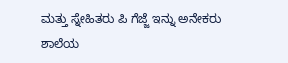ಮತ್ತು ಸ್ನೇಹಿತರು ಪಿ ಗೆಜ್ಜೆ ಇನ್ನು ಅನೇಕರು ಶಾಲೆಯ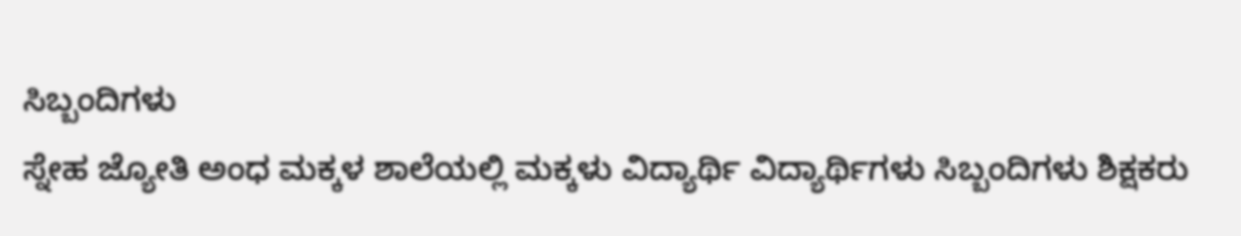ಸಿಬ್ಬಂದಿಗಳು
ಸ್ನೇಹ ಜ್ಯೋತಿ ಅಂಧ ಮಕ್ಕಳ ಶಾಲೆಯಲ್ಲಿ ಮಕ್ಕಳು ವಿದ್ಯಾರ್ಥಿ ವಿದ್ಯಾರ್ಥಿಗಳು ಸಿಬ್ಬಂದಿಗಳು ಶಿಕ್ಷಕರು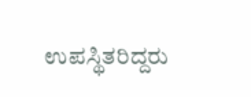ಉಪಸ್ಥಿತರಿದ್ದರು